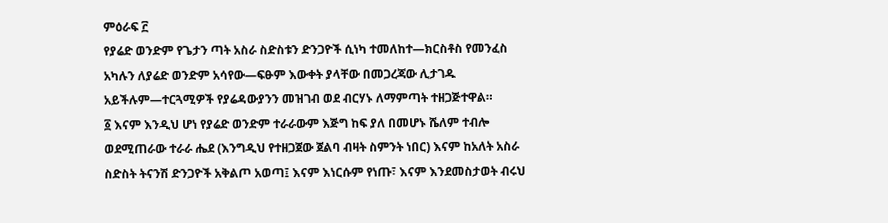ምዕራፍ ፫
የያሬድ ወንድም የጌታን ጣት አስራ ስድስቱን ድንጋዮች ሲነካ ተመለከተ—ክርስቶስ የመንፈስ አካሉን ለያሬድ ወንድም አሳየው—ፍፁም እውቀት ያላቸው በመጋረጃው ሊታገዱ አይችሉም—ተርጓሚዎች የያሬዳውያንን መዝገብ ወደ ብርሃኑ ለማምጣት ተዘጋጅተዋል።
፩ እናም እንዲህ ሆነ የያሬድ ወንድም ተራራውም እጅግ ከፍ ያለ በመሆኑ ሼለም ተብሎ ወደሚጠራው ተራራ ሔደ (እንግዲህ የተዘጋጀው ጀልባ ብዛት ስምንት ነበር) እናም ከአለት አስራ ስድስት ትናንሽ ድንጋዮች አቅልጦ አወጣ፤ እናም እነርሱም የነጡ፣ እናም እንደመስታወት ብሩህ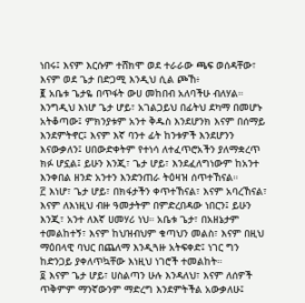ነበሩ፤ እናም እርሱም ተሸክሞ ወደ ተራራው ጫፍ ወሰዳቸው፣ እናም ወደ ጌታ በድጋሚ እንዲህ ሲል ጮኸ፥
፪ አቤቱ ጌታዬ በጥፋት ውሀ መከበብ አለባችሁ ብለሃል። እንግዲህ እነሆ ጌታ ሆይ፣ አገልጋይህ በፊትህ ደካማ በመሆኑ አትቆጣው፤ ምክንያቱም አንተ ቅዱስ እንደሆንክ እናም በሰማይ እንደምትኖር፤ እናም እኛ ባንተ ፊት ከንቱዎች እንደሆንን እናውቃለን፤ ሀበውድቀትም የተነሳ ለተፈጥሮአችን ያለማቋረጥ ክፉ ሆኗል፤ ይሁን እንጂ፣ ጌታ ሆይ፣ እንደፈለግነውም ከአንተ እንቀበል ዘንድ አንተን እንድንጠራ ትዕዛዝ ሰጥተኸናል።
፫ እነሆ፣ ጌታ ሆይ፣ በክፋታችን ቀጥተኸናል፣ እናም አባረኸናል፣ እናም ለእነዚህ ብዙ ዓመታትም በምድረበዳው ነበርን፤ ይሁን እንጂ፣ አንተ ለእኛ ሀመሃሪ ነህ። አቤቱ ጌታ፣ በአዘኔታም ተመልከተኝ፣ እናም ከህዝብህም ቁጣህን መልስ፣ እናም በዚህ ማዕበላዊ ባህር በጨለማ እንዲጓዙ አትፍቀድ፤ ነገር ግን ከድንጋይ ያቀለጥኳቸው እነዚህ ነገሮች ተመልከት።
፬ እናም ጌታ ሆይ፣ ሀስልጣን ሁሉ እንዳለህ፣ እናም ለሰዎች ጥቅምም ማንኛውንም ማድረግ እንደምትችል አውቃለሁ፤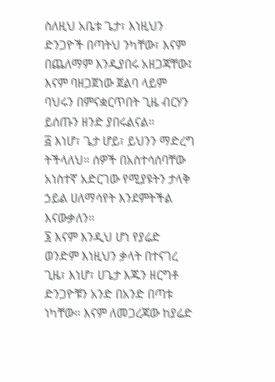ስለዚህ አቤቱ ጌታ፣ እነዚህን ድንጋዮች በጣትህ ንካቸው፣ እናም በጨለማም እንዲያበሩ አዘጋጃቸው፤ እናም ባዘጋጀነው ጀልባ ላይም ባህሩን በምናቋርጥበት ጊዜ ብርሃን ይሰጡን ዘንድ ያበሩልናል።
፭ እነሆ፣ ጌታ ሆይ፣ ይህንን ማድረግ ትችላለህ። ሰዎች በአስተሳሰባቸው አነስተኛ አድርገው የሚያዩትን ታላቅ ኃይል ሀለማሳየት እንደምትችል እናውቃለን።
፮ እናም እንዲህ ሆነ የያሬድ ወንድም እነዚህን ቃላት በተናገረ ጊዜ፣ እነሆ፣ ሀጌታ እጁን ዘርግቶ ድንጋዮቹን አንድ በአንድ በጣቱ ነካቸው። እናም ለመጋረጃው ከያሬድ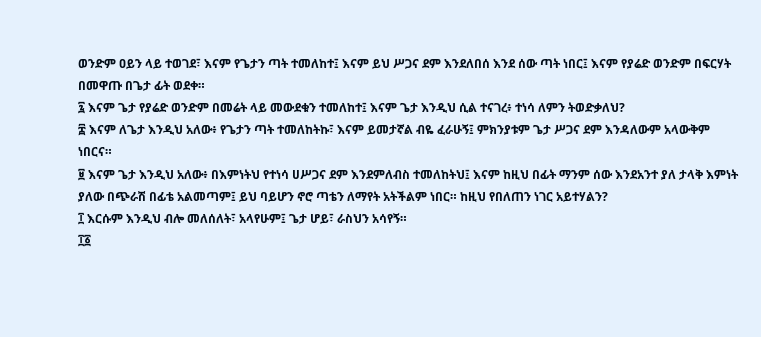ወንድም ዐይን ላይ ተወገደ፣ እናም የጌታን ጣት ተመለከተ፤ እናም ይህ ሥጋና ደም እንደለበሰ እንደ ሰው ጣት ነበር፤ እናም የያሬድ ወንድም በፍርሃት በመዋጡ በጌታ ፊት ወደቀ።
፯ እናም ጌታ የያሬድ ወንድም በመሬት ላይ መውደቁን ተመለከተ፤ እናም ጌታ እንዲህ ሲል ተናገረ፥ ተነሳ ለምን ትወድቃለህ?
፰ እናም ለጌታ እንዲህ አለው፥ የጌታን ጣት ተመለከትኩ፣ እናም ይመታኛል ብዬ ፈራሁኝ፤ ምክንያቱም ጌታ ሥጋና ደም እንዳለውም አላውቅም ነበርና።
፱ እናም ጌታ እንዲህ አለው፥ በእምነትህ የተነሳ ሀሥጋና ደም እንደምለብስ ተመለከትህ፤ እናም ከዚህ በፊት ማንም ሰው እንደአንተ ያለ ታላቅ እምነት ያለው በጭራሽ በፊቴ አልመጣም፤ ይህ ባይሆን ኖሮ ጣቴን ለማየት አትችልም ነበር። ከዚህ የበለጠን ነገር አይተሃልን?
፲ እርሱም እንዲህ ብሎ መለሰለት፣ አላየሁም፤ ጌታ ሆይ፣ ራስህን አሳየኝ።
፲፩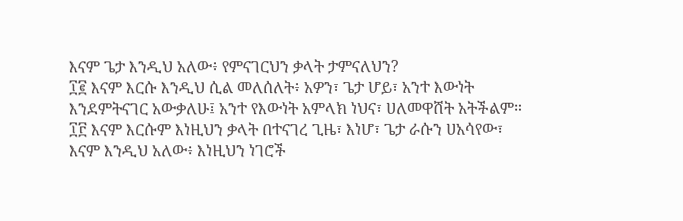እናም ጌታ እንዲህ አለው፥ የምናገርህን ቃላት ታምናለህን?
፲፪ እናም እርሱ እንዲህ ሲል መለሰለት፥ አዎን፣ ጌታ ሆይ፣ አንተ እውነት እንደምትናገር አውቃለሁ፤ አንተ የእውነት አምላክ ነህና፣ ሀለመዋሸት አትችልም።
፲፫ እናም እርሱም እነዚህን ቃላት በተናገረ ጊዜ፣ እነሆ፣ ጌታ ራሱን ሀአሳየው፣ እናም እንዲህ አለው፥ እነዚህን ነገሮች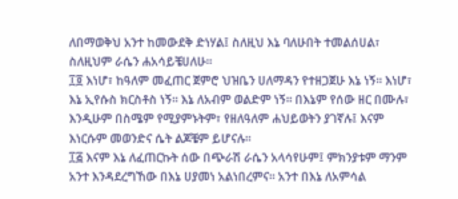ለበማወቅህ አንተ ከመውደቅ ድነሃል፤ ስለዚህ እኔ ባለሁበት ተመልሰሀል፣ ስለዚህም ራሴን ሐአሳይቼሀለሁ።
፲፬ እነሆ፣ ከዓለም መፈጠር ጀምሮ ህዝቤን ሀለማዳን የተዘጋጀሁ እኔ ነኝ። እነሆ፣ እኔ ኢየሱስ ክርስቶስ ነኝ። እኔ ለአብም ወልድም ነኝ። በእኔም የሰው ዘር በሙሉ፣ እንዲሁም በስሜም የሚያምኑትም፣ የዘለዓለም ሐህይወትን ያገኛሉ፤ እናም እነርሱም መወንድና ሴት ልጆቼም ይሆናሉ።
፲፭ እናም እኔ ለፈጠርኩት ሰው በጭራሽ ራሴን አላሳየሁም፤ ምክንያቱም ማንም አንተ እንዳደረግኸው በእኔ ሀያመነ አልነበረምና። አንተ በእኔ ለአምሳል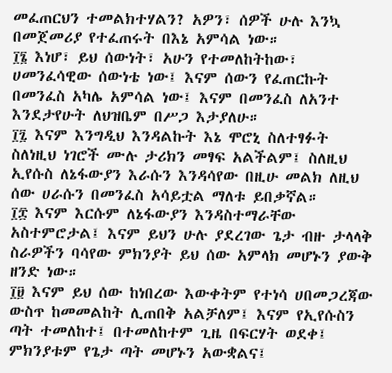መፈጠርህን ተመልክተሃልን? አዎን፣ ሰዎች ሁሉ እንኳ በመጀመሪያ የተፈጠሩት በእኔ አምሳል ነው።
፲፮ እነሆ፣ ይህ ሰውነት፣ አሁን የተመለከትከው፣ ሀመንፈሳዊው ሰውነቴ ነው፤ እናም ሰውን የፈጠርኩት በመንፈስ አካሌ አምሳል ነው፤ እናም በመንፈስ ለአንተ እንደታየሁት ለህዝቤም በሥጋ እታያለሁ።
፲፯ እናም እንግዲህ እንዳልኩት እኔ ሞሮኒ ስለተፃፉት ስለነዚህ ነገሮች ሙሉ ታሪክን መፃፍ አልችልም፤ ስለዚህ ኢየሱስ ለኔፋውያን እራሱን እንዳሳየው በዚሁ መልክ ለዚህ ሰው ሀራሱን በመንፈስ አሳይቷል ማለቱ ይበቃኛል።
፲፰ እናም እርሱም ለኔፋውያን እንዳስተማራቸው አስተምሮታል፤ እናም ይህን ሁሉ ያደረገው ጌታ ብዙ ታላላቅ ስራዎችን ባሳየው ምክንያት ይህ ሰው አምላክ መሆኑን ያውቅ ዘንድ ነው።
፲፱ እናም ይህ ሰው ከነበረው እውቀትም የተነሳ ሀበመጋረጃው ውስጥ ከመመልከት ሊጠበቅ አልቻለም፤ እናም የኢየሱስን ጣት ተመለከተ፤ በተመለከተም ጊዜ በፍርሃት ወደቀ፤ ምክንያቱም የጌታ ጣት መሆኑን አውቋልና፤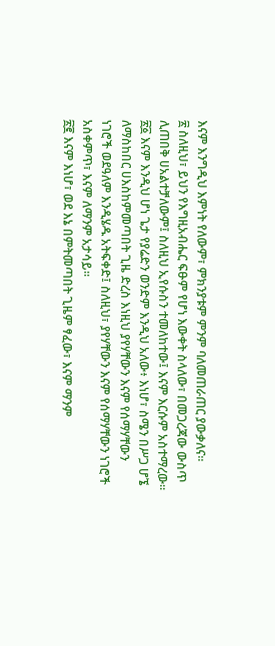እናም እንግዲህ እምነት የለውም፣ ምክንያቱም ምንም ባለመጠራጠር ያውቃለና።
፳ ስለዚህ፣ ይህን የእግዚአብሔር ፍፁም የሆነ እውቀት ስላለው፣ በመጋረጃው ውስጥ ሊጠበቅ ሀአልተቻለውም፤ ስለዚህ ኢየሱስን ተመለከተው፤ እናም እርሱም አስተማረው።
፳፩ እናም እንዲህ ሆነ ጌታ የያሬድን ወንድም እንዲህ አለው፥ እነሆ፣ ስሜን በሥጋ ሆኜ ለማስከበር ሀእስከምመጣበት ጊዜ ድረስ እነዚህ ያየሃቸውን እናም የሰማሃቸውን ነገሮች ወደዓለም እንዲሄዱ አትፍቀድ፤ ስለዚህ፣ ያየሃቸውን እናም የሰማሃቸውን ነገሮች አስቀምጥ፣ እናም ለማንም አታሳይ።
፳፪ እናም እነሆ፣ ወደ እኔ በምትመጣበት ጊዜም ፃፈው፣ እናም ማንም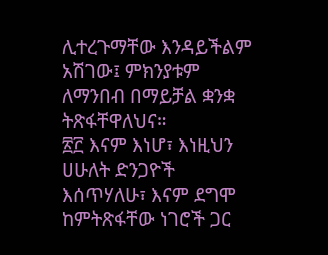ሊተረጉማቸው እንዳይችልም አሽገው፤ ምክንያቱም ለማንበብ በማይቻል ቋንቋ ትጽፋቸዋለህና።
፳፫ እናም እነሆ፣ እነዚህን ሀሁለት ድንጋዮች እሰጥሃለሁ፣ እናም ደግሞ ከምትጽፋቸው ነገሮች ጋር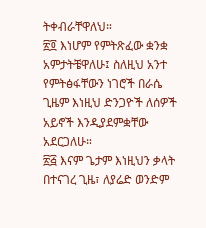ትቀብራቸዋለህ።
፳፬ እነሆም የምትጽፈው ቋንቋ አምታትቼዋለሁ፤ ስለዚህ አንተ የምትፅፋቸውን ነገሮች በራሴ ጊዜም እነዚህ ድንጋዮች ለሰዎች አይኖች እንዲያደምቋቸው አደርጋለሁ።
፳፭ እናም ጌታም እነዚህን ቃላት በተናገረ ጊዜ፣ ለያሬድ ወንድም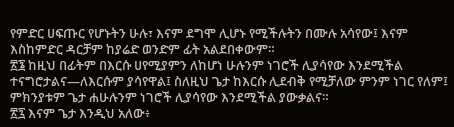የምድር ሀፍጡር የሆኑትን ሁሉ፣ እናም ደግሞ ሊሆኑ የሚችሉትን በሙሉ አሳየው፤ እናም እስከምድር ዳርቻም ከያሬድ ወንድም ፊት አልደበቀውም።
፳፮ ከዚህ በፊትም በእርሱ ሀየሚያምን ለከሆነ ሁሉንም ነገሮች ሊያሳየው እንደሚችል ተናግሮታልና—ለእርሱም ያሳየዋል፤ ስለዚህ ጌታ ከእርሱ ሊደብቅ የሚቻለው ምንም ነገር የለም፤ ምክንያቱም ጌታ ሐሁሉንም ነገሮች ሊያሳየው እንደሚችል ያውቃልና።
፳፯ እናም ጌታ እንዲህ አለው፥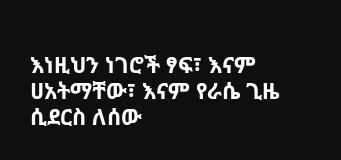እነዚህን ነገሮች ፃፍ፣ እናም ሀአትማቸው፣ እናም የራሴ ጊዜ ሲደርስ ለሰው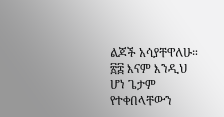ልጆች አሳያቸዋለሁ።
፳፰ እናም እንዲህ ሆነ ጌታም የተቀበላቸውን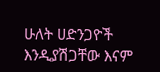ሁለት ሀድንጋዮች እንዲያሽጋቸው እናም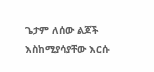ጌታም ለሰው ልጆች እስከሚያሳያቸው እርሱ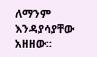ለማንም እንዳያሳያቸው አዘዘው።